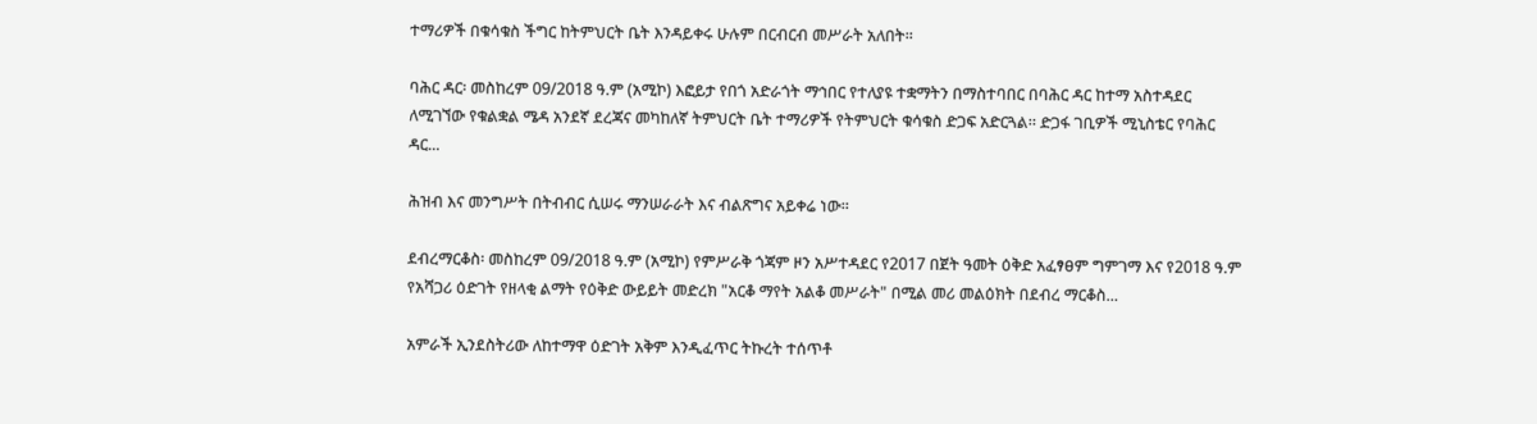ተማሪዎች በቁሳቁስ ችግር ከትምህርት ቤት እንዳይቀሩ ሁሉም በርብርብ መሥራት አለበት።

ባሕር ዳር፡ መስከረም 09/2018 ዓ.ም (አሚኮ) እፎይታ የበጎ አድራጎት ማኅበር የተለያዩ ተቋማትን በማስተባበር በባሕር ዳር ከተማ አስተዳደር ለሚገኘው የቁልቋል ሜዳ አንደኛ ደረጃና መካከለኛ ትምህርት ቤት ተማሪዎች የትምህርት ቁሳቁስ ድጋፍ አድርጓል፡፡ ድጋፋ ገቢዎች ሚኒስቴር የባሕር ዳር...

ሕዝብ እና መንግሥት በትብብር ሲሠሩ ማንሠራራት እና ብልጽግና አይቀሬ ነው።

ደብረማርቆስ፡ መስከረም 09/2018 ዓ.ም (አሚኮ) የምሥራቅ ጎጃም ዞን አሥተዳደር የ2017 በጀት ዓመት ዕቅድ አፈፃፀም ግምገማ እና የ2018 ዓ.ም የአሻጋሪ ዕድገት የዘላቂ ልማት የዕቅድ ውይይት መድረክ "አርቆ ማየት አልቆ መሥራት" በሚል መሪ መልዕክት በደብረ ማርቆስ...

አምራች ኢንደስትሪው ለከተማዋ ዕድገት አቅም እንዲፈጥር ትኩረት ተሰጥቶ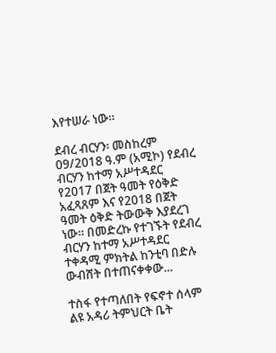እየተሠራ ነው።

ደብረ ብርሃን፡ መስከረም 09/2018 ዓ.ም (አሚኮ) የደብረ ብርሃን ከተማ አሥተዳደር የ2017 በጀት ዓመት የዕቅድ አፈጻጸም እና የ2018 በጀት ዓመት ዕቅድ ትውውቅ እያደረገ ነው፡፡ በመድረኩ የተገኙት የደብረ ብርሃን ከተማ አሥተዳደር ተቀዳሚ ምክትል ከንቲባ በድሉ ውብሸት በተጠናቀቀው...

ተስፋ የተጣለበት የፍኖተ ሰላም ልዩ አዳሪ ትምህርት ቤት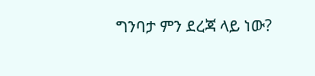ግንባታ ምን ደረጃ ላይ ነው?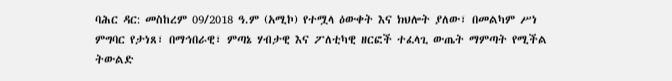ባሕር ዳር: መስከረም 09/2018 ዓ.ም (አሚኮ) የተሟላ ዕውቀት እና ክህሎት ያለው፣ በመልካም ሥነ ምግባር የታነጸ፣ በማኅበራዊ፣ ምጣኔ ሃብታዊ እና ፖለቲካዊ ዘርፎች ተፈላጊ ውጤት ማምጣት የሚችል ትውልድ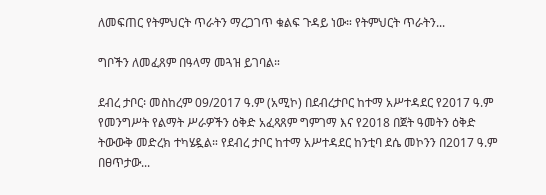ለመፍጠር የትምህርት ጥራትን ማረጋገጥ ቁልፍ ጉዳይ ነው። የትምህርት ጥራትን...

ግቦችን ለመፈጸም በዓላማ መጓዝ ይገባል።

ደብረ ታቦር፡ መስከረም 09/2017 ዓ.ም (አሚኮ) በደብረታቦር ከተማ አሥተዳደር የ2017 ዓ.ም የመንግሥት የልማት ሥራዎችን ዕቅድ አፈጻጸም ግምገማ እና የ2018 በጀት ዓመትን ዕቅድ ትውውቅ መድረክ ተካሄዷል። የደብረ ታቦር ከተማ አሥተዳደር ከንቲባ ደሴ መኮንን በ2017 ዓ.ም በፀጥታው...